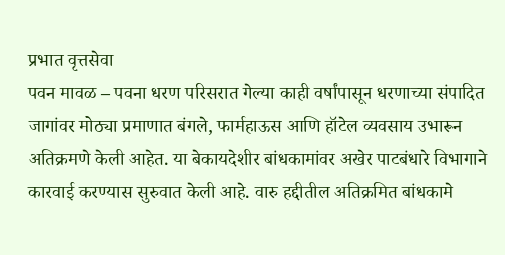प्रभात वृत्तसेवा
पवन मावळ – पवना धरण परिसरात गेल्या काही वर्षांपासून धरणाच्या संपादित जागांवर मोठ्या प्रमाणात बंगले, फार्महाऊस आणि हॉटेल व्यवसाय उभारून अतिक्रमणे केली आहेत. या बेकायदेशीर बांधकामांवर अखेर पाटबंधारे विभागाने कारवाई करण्यास सुरुवात केली आहे. वारु हद्दीतील अतिक्रमित बांधकामे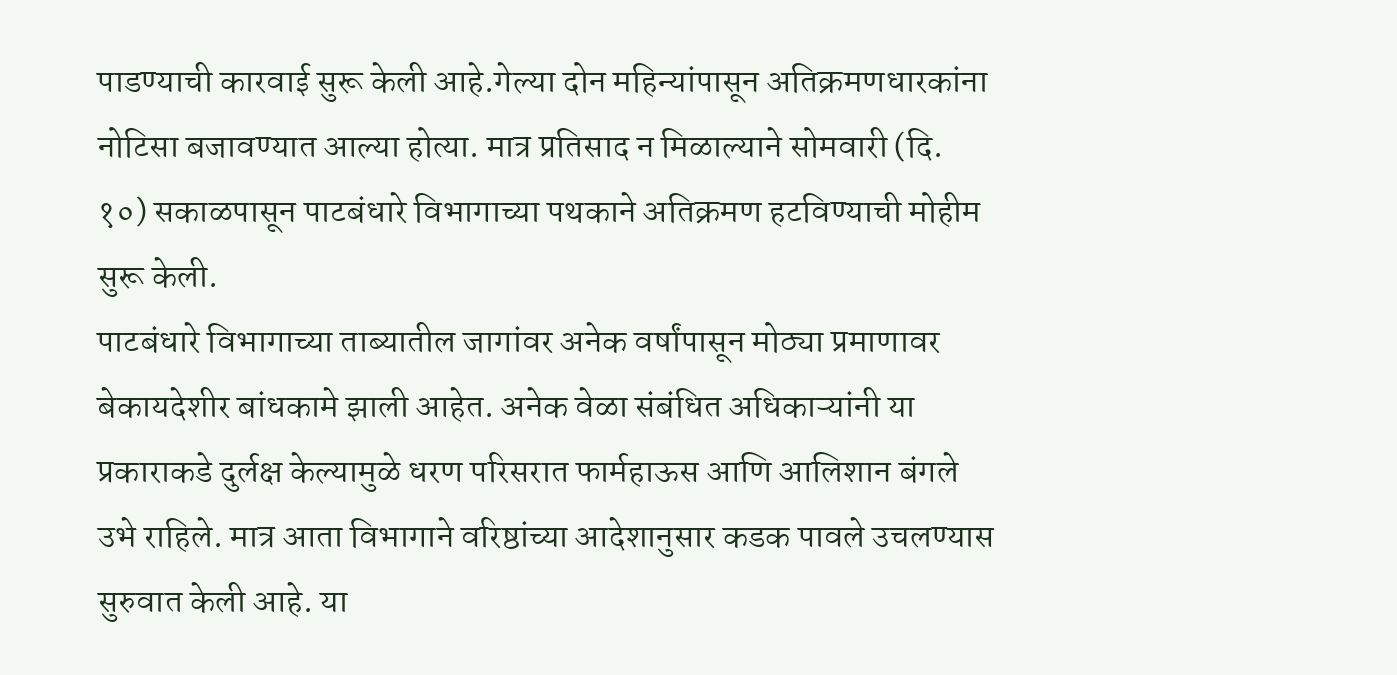पाडण्याची कारवाई सुरू केली आहे.गेल्या दोन महिन्यांपासून अतिक्रमणधारकांना नोटिसा बजावण्यात आल्या होत्या. मात्र प्रतिसाद न मिळाल्याने सोमवारी (दि. १०) सकाळपासून पाटबंधारे विभागाच्या पथकाने अतिक्रमण हटविण्याची मोहीम सुरू केली.
पाटबंधारे विभागाच्या ताब्यातील जागांवर अनेक वर्षांपासून मोठ्या प्रमाणावर बेकायदेशीर बांधकामे झाली आहेत. अनेक वेळा संबंधित अधिकाऱ्यांनी या प्रकाराकडे दुर्लक्ष केल्यामुळे धरण परिसरात फार्महाऊस आणि आलिशान बंगले उभे राहिले. मात्र आता विभागाने वरिष्ठांच्या आदेशानुसार कडक पावले उचलण्यास सुरुवात केली आहे. या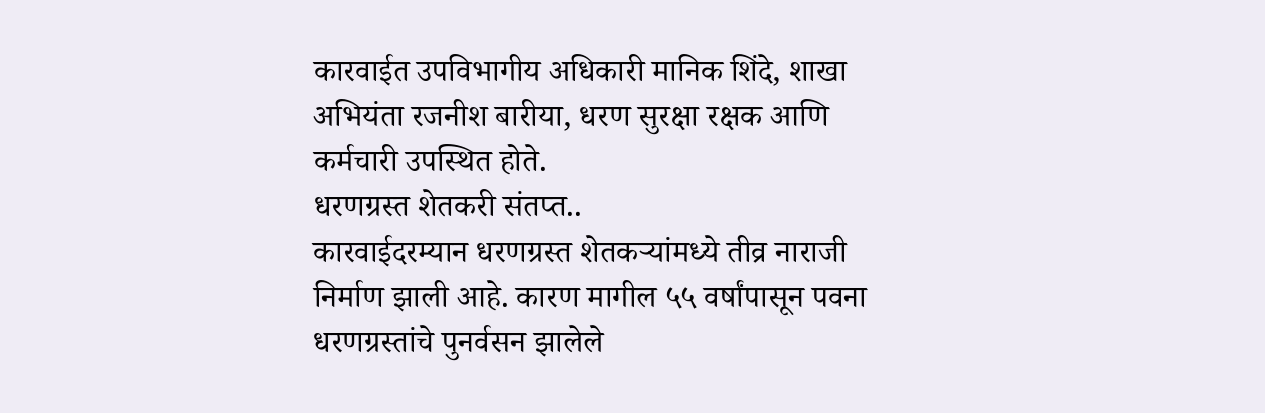कारवाईत उपविभागीय अधिकारी मानिक शिंदे, शाखा अभियंता रजनीश बारीया, धरण सुरक्षा रक्षक आणि कर्मचारी उपस्थित होते.
धरणग्रस्त शेतकरी संतप्त..
कारवाईदरम्यान धरणग्रस्त शेतकऱ्यांमध्ये तीव्र नाराजी निर्माण झाली आहे. कारण मागील ५५ वर्षांपासून पवना धरणग्रस्तांचे पुनर्वसन झालेले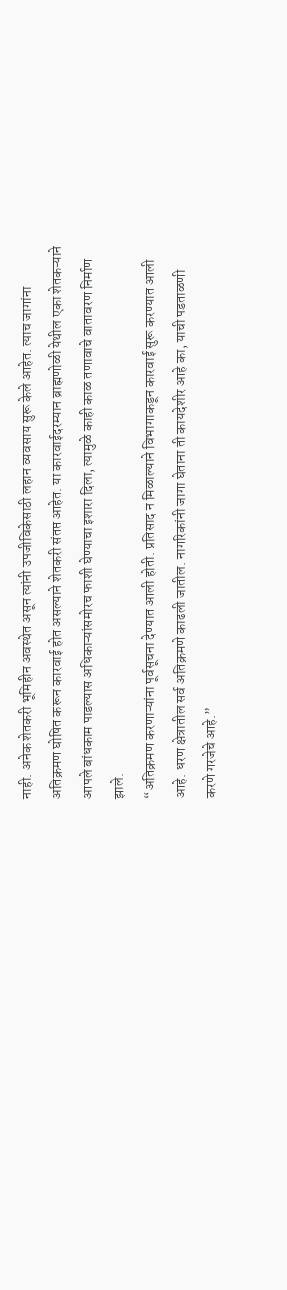नाही. अनेक शेतकरी भूमिहीन अवस्थेत असून त्यांनी उपजीविकेसाठी लहान व्यवसाय सुरू केले आहेत. त्याच जागांना अतिक्रमण घोषित करून कारवाई होत असल्याने शेतकरी संतप्त आहेत. या कारवाईदरम्यान ब्राह्मणोळी येथील एका शेतकऱ्याने आपले बांधकाम पाडल्यास अधिकाऱ्यांसमोरच फाशी घेण्याचा इशारा दिला, त्यामुळे काही काळ तणावाचे वातावरण निर्माण झाले.
“अतिक्रमण करणाऱ्यांना पूर्वसूचना देण्यात आली होती. प्रतिसाद न मिळाल्याने विभागाकडून कारवाई सुरू करण्यात आली आहे. धरण क्षेत्रातील सर्व अतिक्रमणे काढली जातील. नागरिकांनी जागा घेताना ती कायदेशीर आहे का, याची पडताळणी करणे गरजेचे आहे.”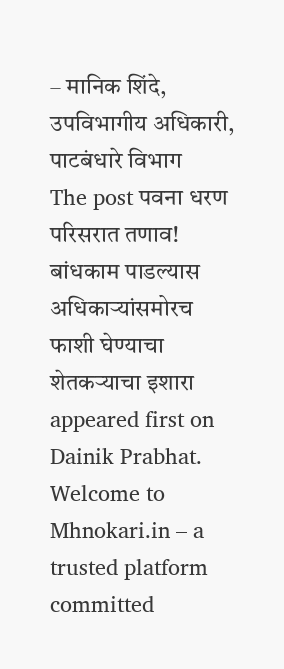– मानिक शिंदे, उपविभागीय अधिकारी, पाटबंधारे विभाग
The post पवना धरण परिसरात तणाव! बांधकाम पाडल्यास अधिकाऱ्यांसमोरच फाशी घेण्याचा शेतकऱ्याचा इशारा appeared first on Dainik Prabhat.
Welcome to Mhnokari.in – a trusted platform committed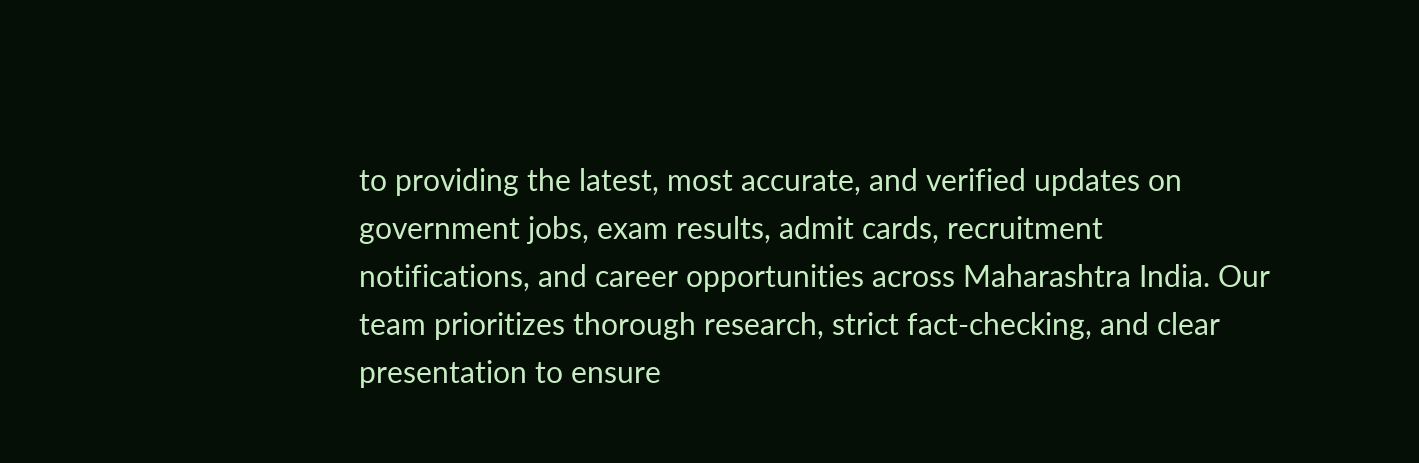to providing the latest, most accurate, and verified updates on government jobs, exam results, admit cards, recruitment notifications, and career opportunities across Maharashtra India. Our team prioritizes thorough research, strict fact-checking, and clear presentation to ensure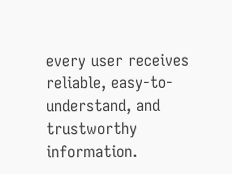every user receives reliable, easy-to-understand, and trustworthy information.